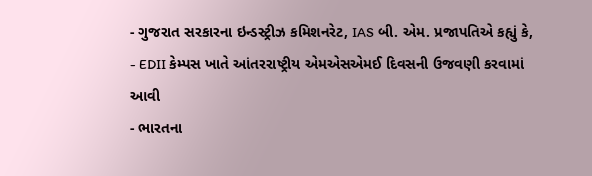- ગુજરાત સરકારના ઇન્ડસ્ટ્રીઝ કમિશનરેટ, IAS બી. એમ. પ્રજાપતિએ કહ્યું કે,
- EDII કેમ્પસ ખાતે આંતરરાષ્ટ્રીય એમએસએમઈ દિવસની ઉજવણી કરવામાં આવી
- ભારતના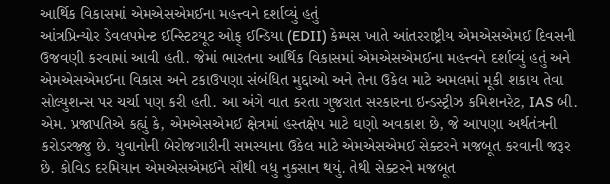આર્થિક વિકાસમાં એમએસએમઈના મહત્ત્વને દર્શાવ્યું હતું
આંત્રપ્રિન્યોર ડેવલપમેન્ટ ઈન્સ્ટિટયૂટ ઓફ્ ઈન્ડિયા (EDII) કેમ્પસ ખાતે આંતરરાષ્ટ્રીય એમએસએમઈ દિવસની ઉજવણી કરવામાં આવી હતી. જેમાં ભારતના આર્થિક વિકાસમાં એમએસએમઈના મહત્ત્વને દર્શાવ્યું હતું અને એમએસએમઈના વિકાસ અને ટકાઉપણા સંબંધિત મુદ્દાઓ અને તેના ઉકેલ માટે અમલમાં મૂકી શકાય તેવા સોલ્યુશન્સ પર ચર્ચા પણ કરી હતી. આ અંગે વાત કરતા ગુજરાત સરકારના ઇન્ડસ્ટ્રીઝ કમિશનરેટ, IAS બી. એમ. પ્રજાપતિએ કહ્યું કે, એમએસએમઈ ક્ષેત્રમાં હસ્તક્ષેપ માટે ઘણો અવકાશ છે, જે આપણા અર્થતંત્રની કરોડરજ્જુ છે. યુવાનોની બેરોજગારીની સમસ્યાના ઉકેલ માટે એમએસએમઈ સેક્ટરને મજબૂત કરવાની જરૂર છે. કોવિડ દરમિયાન એમએસએમઈને સૌથી વધુ નુકસાન થયું. તેથી સેક્ટરને મજબૂત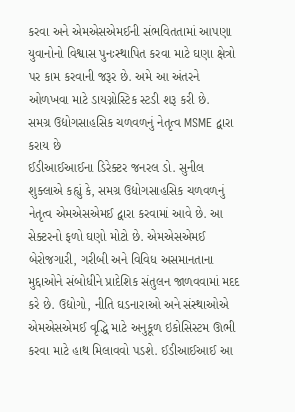કરવા અને એમએસએમઈની સંભવિતતામાં આપણા યુવાનોનો વિશ્વાસ પુનઃસ્થાપિત કરવા માટે ઘણા ક્ષેત્રો પર કામ કરવાની જરૂર છે. અમે આ અંતરને ઓળખવા માટે ડાયગ્નોસ્ટિક સ્ટડી શરૂ કરી છે.
સમગ્ર ઉદ્યોગસાહસિક ચળવળનું નેતૃત્વ MSME દ્વારા કરાય છે
ઈડીઆઈઆઈના ડિરેક્ટર જનરલ ડો. સુનીલ શુક્લાએ કહ્યું કે, સમગ્ર ઉદ્યોગસાહસિક ચળવળનું નેતૃત્વ એમએસએમઈ દ્વારા કરવામાં આવે છે. આ સેક્ટરનો ફળો ઘણો મોટો છે. એમએસએમઈ બેરોજગારી, ગરીબી અને વિવિધ અસમાનતાના મુદ્દાઓને સંબોધીને પ્રાદેશિક સંતુલન જાળવવામાં મદદ કરે છે. ઉદ્યોગો, નીતિ ઘડનારાઓ અને સંસ્થાઓએ એમએસએમઈ વૃદ્ધિ માટે અનુકૂળ ઇકોસિસ્ટમ ઊભી કરવા માટે હાથ મિલાવવો પડશે. ઈડીઆઈઆઈ આ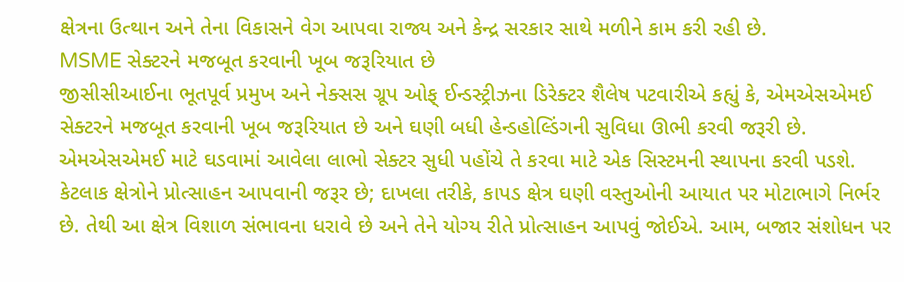ક્ષેત્રના ઉત્થાન અને તેના વિકાસને વેગ આપવા રાજ્ય અને કેન્દ્ર સરકાર સાથે મળીને કામ કરી રહી છે.
MSME સેક્ટરને મજબૂત કરવાની ખૂબ જરૂરિયાત છે
જીસીસીઆઈના ભૂતપૂર્વ પ્રમુખ અને નેક્સસ ગ્રૂપ ઓફ્ ઈન્ડસ્ટ્રીઝના ડિરેક્ટર શૈલેષ પટવારીએ કહ્યું કે, એમએસએમઈ સેક્ટરને મજબૂત કરવાની ખૂબ જરૂરિયાત છે અને ઘણી બધી હેન્ડહોલ્ડિંગની સુવિધા ઊભી કરવી જરૂરી છે. એમએસએમઈ માટે ઘડવામાં આવેલા લાભો સેક્ટર સુધી પહોંચે તે કરવા માટે એક સિસ્ટમની સ્થાપના કરવી પડશે. કેટલાક ક્ષેત્રોને પ્રોત્સાહન આપવાની જરૂર છે; દાખલા તરીકે, કાપડ ક્ષેત્ર ઘણી વસ્તુઓની આયાત પર મોટાભાગે નિર્ભર છે. તેથી આ ક્ષેત્ર વિશાળ સંભાવના ધરાવે છે અને તેને યોગ્ય રીતે પ્રોત્સાહન આપવું જોઈએ. આમ, બજાર સંશોધન પર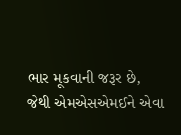ભાર મૂકવાની જરૂર છે, જેથી એમએસએમઈને એવા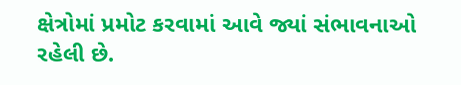ક્ષેત્રોમાં પ્રમોટ કરવામાં આવે જ્યાં સંભાવનાઓ રહેલી છે.